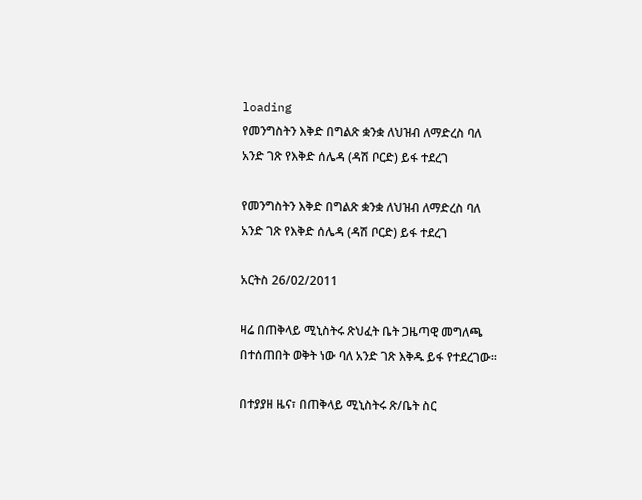loading
የመንግስትን እቅድ በግልጽ ቋንቋ ለህዝብ ለማድረስ ባለ አንድ ገጽ የእቅድ ሰሌዳ (ዳሽ ቦርድ) ይፋ ተደረገ

የመንግስትን እቅድ በግልጽ ቋንቋ ለህዝብ ለማድረስ ባለ አንድ ገጽ የእቅድ ሰሌዳ (ዳሽ ቦርድ) ይፋ ተደረገ

አርትስ 26/02/2011

ዛሬ በጠቅላይ ሚኒስትሩ ጽህፈት ቤት ጋዜጣዊ መግለጫ በተሰጠበት ወቅት ነው ባለ አንድ ገጽ እቅዱ ይፋ የተደረገው።

በተያያዘ ዜና፣ በጠቅላይ ሚኒስትሩ ጽ/ቤት ስር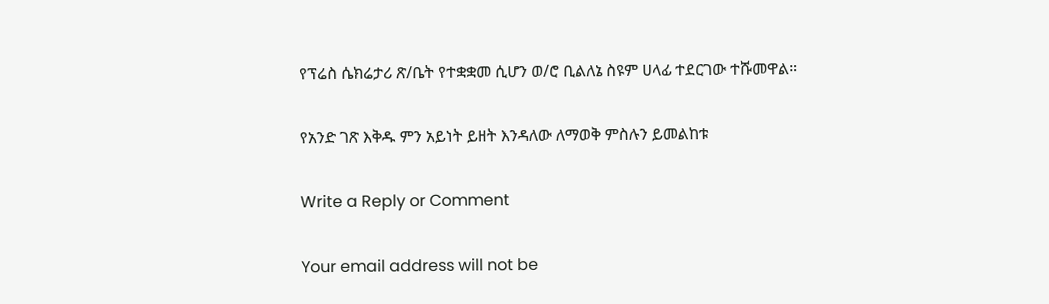የፕሬስ ሴክሬታሪ ጽ/ቤት የተቋቋመ ሲሆን ወ/ሮ ቢልለኔ ስዩም ሀላፊ ተደርገው ተሹመዋል።

የአንድ ገጽ እቅዱ ምን አይነት ይዘት እንዳለው ለማወቅ ምስሉን ይመልከቱ

Write a Reply or Comment

Your email address will not be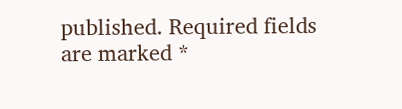published. Required fields are marked *